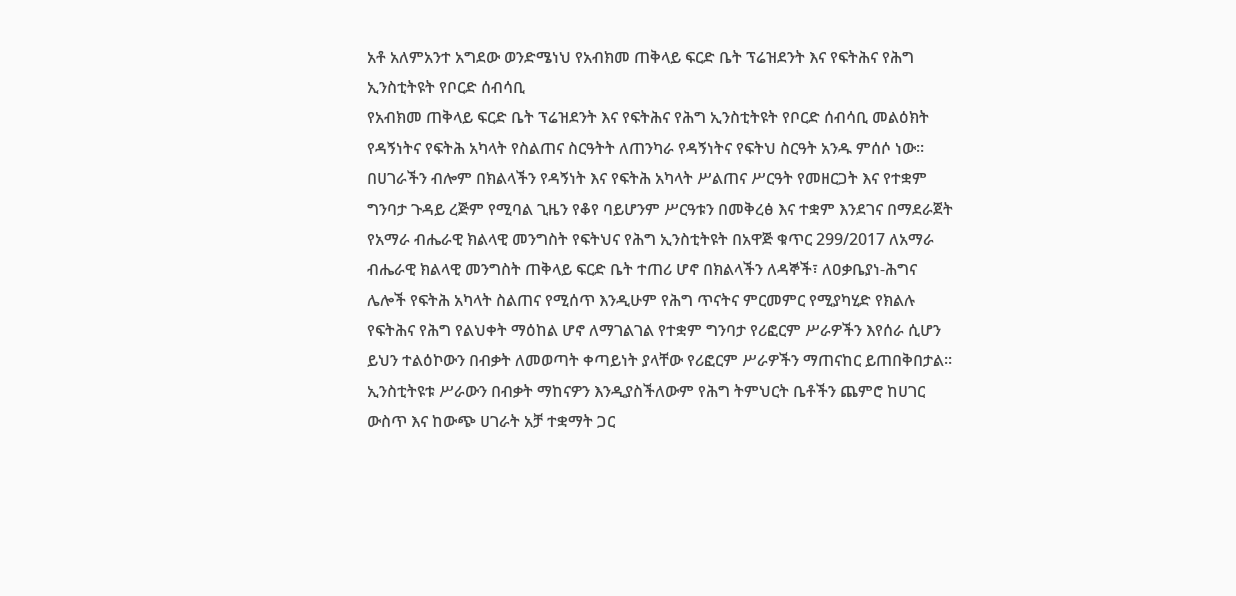አቶ አለምአንተ አግደው ወንድሜነህ የአብክመ ጠቅላይ ፍርድ ቤት ፕሬዝደንት እና የፍትሕና የሕግ ኢንስቲትዩት የቦርድ ሰብሳቢ
የአብክመ ጠቅላይ ፍርድ ቤት ፕሬዝደንት እና የፍትሕና የሕግ ኢንስቲትዩት የቦርድ ሰብሳቢ መልዕክት የዳኝነትና የፍትሕ አካላት የስልጠና ስርዓትት ለጠንካራ የዳኝነትና የፍትህ ስርዓት አንዱ ምሰሶ ነው። በሀገራችን ብሎም በክልላችን የዳኝነት እና የፍትሕ አካላት ሥልጠና ሥርዓት የመዘርጋት እና የተቋም ግንባታ ጉዳይ ረጅም የሚባል ጊዜን የቆየ ባይሆንም ሥርዓቱን በመቅረፅ እና ተቋም እንደገና በማደራጀት የአማራ ብሔራዊ ክልላዊ መንግስት የፍትህና የሕግ ኢንስቲትዩት በአዋጅ ቁጥር 299/2017 ለአማራ ብሔራዊ ክልላዊ መንግስት ጠቅላይ ፍርድ ቤት ተጠሪ ሆኖ በክልላችን ለዳኞች፣ ለዐቃቤያነ-ሕግና ሌሎች የፍትሕ አካላት ስልጠና የሚሰጥ እንዲሁም የሕግ ጥናትና ምርመምር የሚያካሂድ የክልሉ የፍትሕና የሕግ የልህቀት ማዕከል ሆኖ ለማገልገል የተቋም ግንባታ የሪፎርም ሥራዎችን እየሰራ ሲሆን ይህን ተልዕኮውን በብቃት ለመወጣት ቀጣይነት ያላቸው የሪፎርም ሥራዎችን ማጠናከር ይጠበቅበታል፡፡ ኢንስቲትዩቱ ሥራውን በብቃት ማከናዎን እንዲያስችለውም የሕግ ትምህርት ቤቶችን ጨምሮ ከሀገር ውስጥ እና ከውጭ ሀገራት አቻ ተቋማት ጋር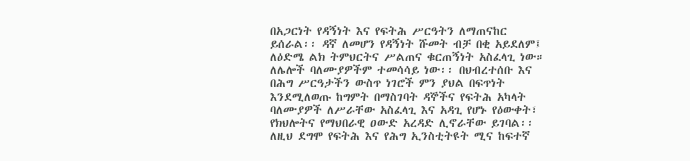በአጋርነት የዳኝነት እና የፍትሕ ሥርዓትን ለማጠናከር ይሰራል፡፡ ዳኛ ለመሆን የዳኝነት ሹመት ብቻ በቂ አይደለም፤ ለዕድሜ ልክ ትምህርትና ሥልጠና ቁርጠኝነት አስፈላጊ ነው። ለሌሎች ባለሙያዎችም ተመሳሳይ ነው፡፡ በህብረተሰቡ እና በሕግ ሥርዓታችን ውስጥ ነገሮች ምን ያህል በፍጥነት እንደሚለወጡ ከግምት በማስገባት ዳኞችና የፍትሕ አካላት ባለሙያዎች ለሥራቸው አስፈላጊ እና አዳጊ የሆኑ የዕውቀት፣ የክህሎትና የማህበራዊ ዐውድ አረዳድ ሊኖራቸው ይገባል፡፡ ለዚህ ደግሞ የፍትሕ እና የሕግ ኢንስቲትዩት ሚና ከፍተኛ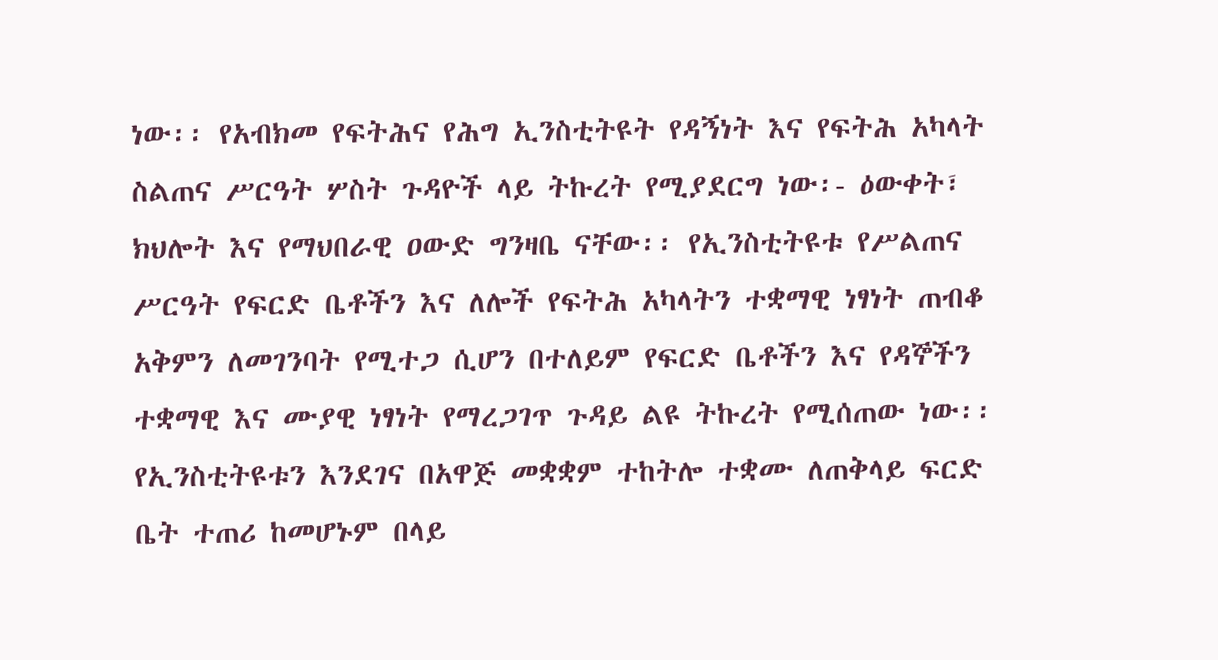ነው፡፡ የአብክመ የፍትሕና የሕግ ኢንስቲትዩት የዳኝነት እና የፍትሕ አካላት ስልጠና ሥርዓት ሦስት ጉዳዮች ላይ ትኩረት የሚያደርግ ነው፡- ዕውቀት፣ ክህሎት እና የማህበራዊ ዐውድ ግንዛቤ ናቸው፡፡ የኢንስቲትዩቱ የሥልጠና ሥርዓት የፍርድ ቤቶችን እና ለሎች የፍትሕ አካላትን ተቋማዊ ነፃነት ጠብቆ አቅምን ለመገንባት የሚተጋ ሲሆን በተለይም የፍርድ ቤቶችን እና የዳኞችን ተቋማዊ እና ሙያዊ ነፃነት የማረጋገጥ ጉዳይ ልዩ ትኩረት የሚሰጠው ነው፡፡ የኢንስቲትዩቱን እንደገና በአዋጅ መቋቋም ተከትሎ ተቋሙ ለጠቅላይ ፍርድ ቤት ተጠሪ ከመሆኑም በላይ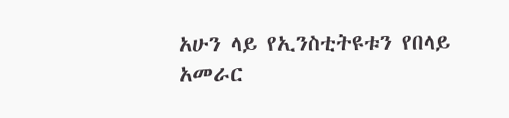አሁን ላይ የኢንስቲትዩቱን የበላይ አመራር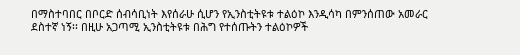በማስተባበር በቦርድ ሰብሳቢነት እየሰራሁ ሲሆን የኢንስቲትዩቱ ተልዕኮ እንዲሳካ በምንሰጠው አመራር ደስተኛ ነኝ፡፡ በዚሁ አጋጣሚ ኢንስቲትዩቱ በሕግ የተሰጡትን ተልዕኮዎች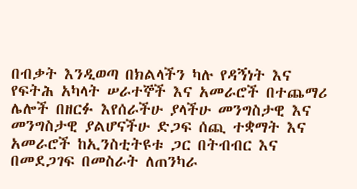በብቃት እንዲወጣ በክልላችን ካሉ የዳኝነት እና የፍትሕ አካላት ሠራተኞች እና አመራሮች በተጨማሪ ሌሎች በዘርፉ እየሰራችሁ ያላችሁ መንግስታዊ እና መንግስታዊ ያልሆናችሁ ድጋፍ ሰጪ ተቋማት እና አመራሮች ከኢንስቲትዩቱ ጋር በትብብር እና በመደጋገፍ በመስራት ለጠንካራ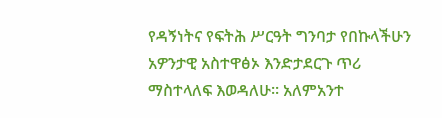የዳኝነትና የፍትሕ ሥርዓት ግንባታ የበኩላችሁን አዎንታዊ አስተዋፅኦ እንድታደርጉ ጥሪ ማስተላለፍ እወዳለሁ፡፡ አለምአንተ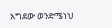አግደው ወንድሜነህ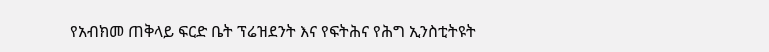የአብክመ ጠቅላይ ፍርድ ቤት ፕሬዝደንት እና የፍትሕና የሕግ ኢንስቲትዩት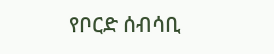የቦርድ ሰብሳቢ